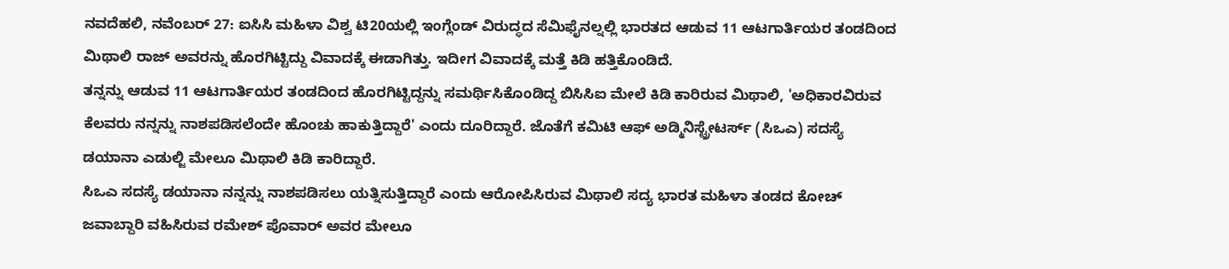ನವದೆಹಲಿ, ನವೆಂಬರ್ 27: ಐಸಿಸಿ ಮಹಿಳಾ ವಿಶ್ವ ಟಿ20ಯಲ್ಲಿ ಇಂಗ್ಲೆಂಡ್ ವಿರುದ್ಧದ ಸೆಮಿಫೈನಲ್ನಲ್ಲಿ ಭಾರತದ ಆಡುವ 11 ಆಟಗಾರ್ತಿಯರ ತಂಡದಿಂದ ಮಿಥಾಲಿ ರಾಜ್ ಅವರನ್ನು ಹೊರಗಿಟ್ಟಿದ್ದು ವಿವಾದಕ್ಕೆ ಈಡಾಗಿತ್ತು. ಇದೀಗ ವಿವಾದಕ್ಕೆ ಮತ್ತೆ ಕಿಡಿ ಹತ್ತಿಕೊಂಡಿದೆ.
ತನ್ನನ್ನು ಆಡುವ 11 ಆಟಗಾರ್ತಿಯರ ತಂಡದಿಂದ ಹೊರಗಿಟ್ಟಿದ್ದನ್ನು ಸಮರ್ಥಿಸಿಕೊಂಡಿದ್ದ ಬಿಸಿಸಿಐ ಮೇಲೆ ಕಿಡಿ ಕಾರಿರುವ ಮಿಥಾಲಿ, 'ಅಧಿಕಾರವಿರುವ ಕೆಲವರು ನನ್ನನ್ನು ನಾಶಪಡಿಸಲೆಂದೇ ಹೊಂಚು ಹಾಕುತ್ತಿದ್ದಾರೆ' ಎಂದು ದೂರಿದ್ದಾರೆ. ಜೊತೆಗೆ ಕಮಿಟಿ ಆಫ್ ಅಡ್ಮಿನಿಸ್ಟ್ರೇಟರ್ಸ್ (ಸಿಒಎ) ಸದಸ್ಯೆ ಡಯಾನಾ ಎಡುಲ್ಜಿ ಮೇಲೂ ಮಿಥಾಲಿ ಕಿಡಿ ಕಾರಿದ್ದಾರೆ.
ಸಿಒಎ ಸದಸ್ಯೆ ಡಯಾನಾ ನನ್ನನ್ನು ನಾಶಪಡಿಸಲು ಯತ್ನಿಸುತ್ತಿದ್ದಾರೆ ಎಂದು ಆರೋಪಿಸಿರುವ ಮಿಥಾಲಿ ಸದ್ಯ ಭಾರತ ಮಹಿಳಾ ತಂಡದ ಕೋಚ್ ಜವಾಬ್ದಾರಿ ವಹಿಸಿರುವ ರಮೇಶ್ ಪೊವಾರ್ ಅವರ ಮೇಲೂ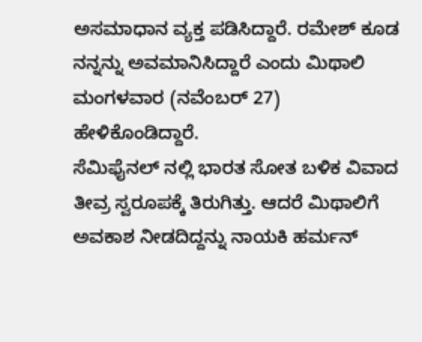ಅಸಮಾಧಾನ ವ್ಯಕ್ತ ಪಡಿಸಿದ್ದಾರೆ. ರಮೇಶ್ ಕೂಡ ನನ್ನನ್ನು ಅವಮಾನಿಸಿದ್ದಾರೆ ಎಂದು ಮಿಥಾಲಿ ಮಂಗಳವಾರ (ನವೆಂಬರ್ 27) ಹೇಳಿಕೊಂಡಿದ್ದಾರೆ.
ಸೆಮಿಫೈನಲ್ ನಲ್ಲಿ ಭಾರತ ಸೋತ ಬಳಿಕ ವಿವಾದ ತೀವ್ರ ಸ್ವರೂಪಕ್ಕೆ ತಿರುಗಿತ್ತು. ಆದರೆ ಮಿಥಾಲಿಗೆ ಅವಕಾಶ ನೀಡದಿದ್ದನ್ನು ನಾಯಕಿ ಹರ್ಮನ್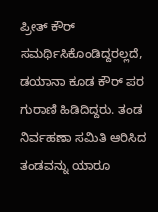ಪ್ರೀತ್ ಕೌರ್ ಸಮರ್ಥಿಸಿಕೊಂಡಿದ್ದರಲ್ಲದೆ, ಡಯಾನಾ ಕೂಡ ಕೌರ್ ಪರ ಗುರಾಣಿ ಹಿಡಿದಿದ್ದರು. ತಂಡ ನಿರ್ವಹಣಾ ಸಮಿತಿ ಆರಿಸಿದ ತಂಡವನ್ನು ಯಾರೂ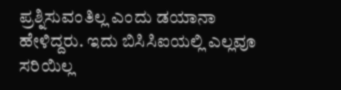ಪ್ರಶ್ನಿಸುವಂತಿಲ್ಲ ಎಂದು ಡಯಾನಾ ಹೇಳಿದ್ದರು. ಇದು ಬಿಸಿಸಿಐಯಲ್ಲಿ ಎಲ್ಲವೂ ಸರಿಯಿಲ್ಲ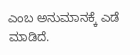ಎಂಬ ಅನುಮಾನಕ್ಕೆ ಎಡೆ ಮಾಡಿದೆ.